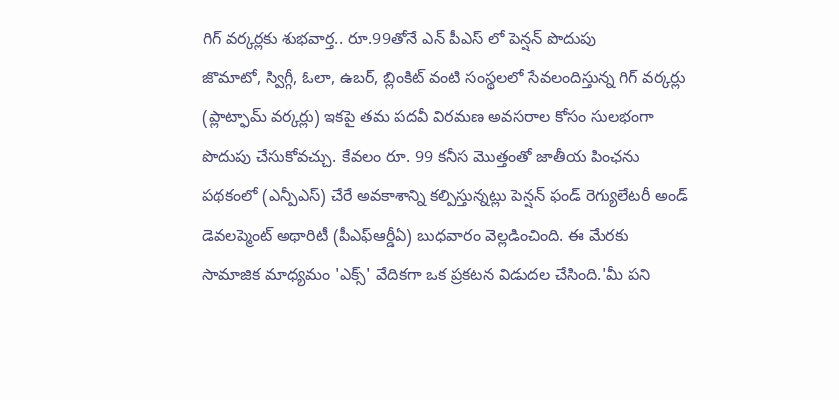గిగ్ వర్కర్లకు శుభవార్త.. రూ.99తోనే ఎన్ పీఎస్ లో పెన్షన్ పొదుపు
జొమాటో, స్విగ్గీ, ఓలా, ఉబర్, బ్లింకిట్ వంటి సంస్థలలో సేవలందిస్తున్న గిగ్ వర్కర్లు (ప్లాట్ఫామ్ వర్కర్లు) ఇకపై తమ పదవీ విరమణ అవసరాల కోసం సులభంగా పొదుపు చేసుకోవచ్చు. కేవలం రూ. 99 కనీస మొత్తంతో జాతీయ పింఛను పథకంలో (ఎన్పీఎస్) చేరే అవకాశాన్ని కల్పిస్తున్నట్లు పెన్షన్ ఫండ్ రెగ్యులేటరీ అండ్ డెవలప్మెంట్ అథారిటీ (పీఎఫ్ఆర్డీఏ) బుధవారం వెల్లడించింది. ఈ మేరకు సామాజిక మాధ్యమం 'ఎక్స్' వేదికగా ఒక ప్రకటన విడుదల చేసింది.'మీ పని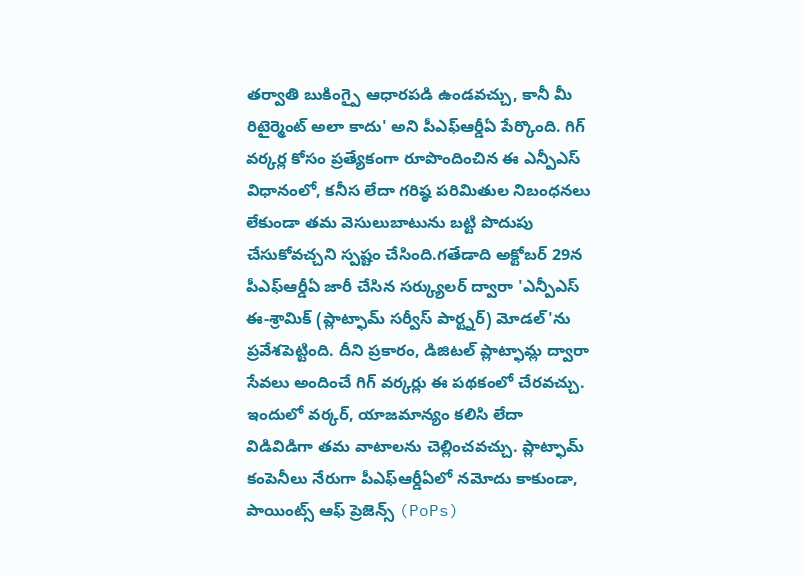తర్వాతి బుకింగ్పై ఆధారపడి ఉండవచ్చు, కానీ మీ రిటైర్మెంట్ అలా కాదు' అని పీఎఫ్ఆర్డీఏ పేర్కొంది. గిగ్ వర్కర్ల కోసం ప్రత్యేకంగా రూపొందించిన ఈ ఎన్పీఎస్ విధానంలో, కనీస లేదా గరిష్ఠ పరిమితుల నిబంధనలు లేకుండా తమ వెసులుబాటును బట్టి పొదుపు చేసుకోవచ్చని స్పష్టం చేసింది.గతేడాది అక్టోబర్ 29న పీఎఫ్ఆర్డీఏ జారీ చేసిన సర్క్యులర్ ద్వారా 'ఎన్పీఎస్ ఈ-శ్రామిక్ (ప్లాట్ఫామ్ సర్వీస్ పార్ట్నర్) మోడల్'ను ప్రవేశపెట్టింది. దీని ప్రకారం, డిజిటల్ ప్లాట్ఫామ్ల ద్వారా సేవలు అందించే గిగ్ వర్కర్లు ఈ పథకంలో చేరవచ్చు. ఇందులో వర్కర్, యాజమాన్యం కలిసి లేదా విడివిడిగా తమ వాటాలను చెల్లించవచ్చు. ప్లాట్ఫామ్ కంపెనీలు నేరుగా పీఎఫ్ఆర్డీఏలో నమోదు కాకుండా, పాయింట్స్ ఆఫ్ ప్రెజెన్స్ (PoPs)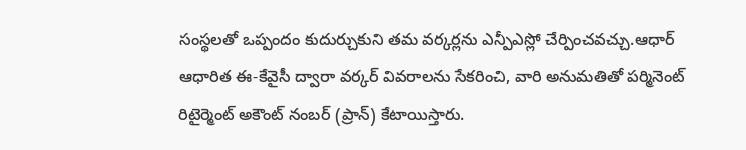సంస్థలతో ఒప్పందం కుదుర్చుకుని తమ వర్కర్లను ఎన్పీఎస్లో చేర్పించవచ్చు.ఆధార్ ఆధారిత ఈ-కేవైసీ ద్వారా వర్కర్ వివరాలను సేకరించి, వారి అనుమతితో పర్మినెంట్ రిటైర్మెంట్ అకౌంట్ నంబర్ (ప్రాన్) కేటాయిస్తారు.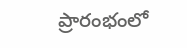ప్రారంభంలో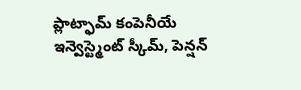ప్లాట్ఫామ్ కంపెనీయే ఇన్వెస్ట్మెంట్ స్కీమ్, పెన్షన్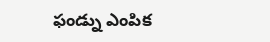ఫండ్ను ఎంపిక